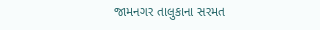જામનગર તાલુકાના સરમત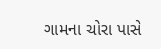ગામના ચોરા પાસે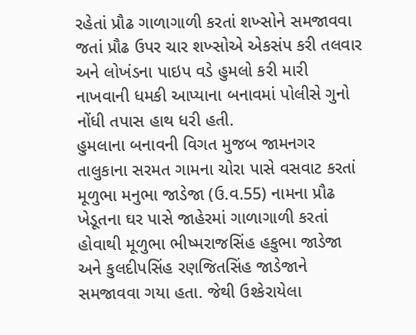રહેતાં પ્રૌઢ ગાળાગાળી કરતાં શખ્સોને સમજાવવા જતાં પ્રૌઢ ઉપર ચાર શખ્સોએ એકસંપ કરી તલવાર અને લોખંડના પાઇપ વડે હુમલો કરી મારી નાખવાની ધમકી આપ્યાના બનાવમાં પોલીસે ગુનો નોંધી તપાસ હાથ ધરી હતી.
હુમલાના બનાવની વિગત મુજબ જામનગર તાલુકાના સરમત ગામના ચોરા પાસે વસવાટ કરતાં મૂળુભા મનુભા જાડેજા (ઉ.વ.55) નામના પ્રૌઢ ખેડૂતના ઘર પાસે જાહેરમાં ગાળાગાળી કરતાં હોવાથી મૂળુભા ભીષ્મરાજસિંહ હકુભા જાડેજા અને કુલદીપસિંહ રણજિતસિંહ જાડેજાને સમજાવવા ગયા હતા. જેથી ઉશ્કેરાયેલા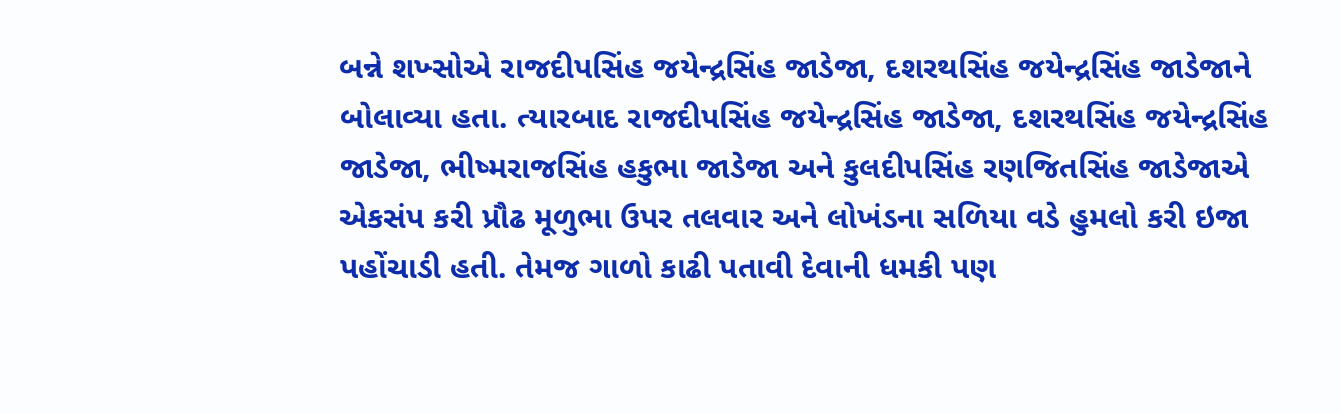બન્ને શખ્સોએ રાજદીપસિંહ જયેન્દ્રસિંહ જાડેજા, દશરથસિંહ જયેન્દ્રસિંહ જાડેજાને બોલાવ્યા હતા. ત્યારબાદ રાજદીપસિંહ જયેન્દ્રસિંહ જાડેજા, દશરથસિંહ જયેન્દ્રસિંહ જાડેજા, ભીષ્મરાજસિંહ હકુભા જાડેજા અને કુલદીપસિંહ રણજિતસિંહ જાડેજાએ એકસંપ કરી પ્રૌઢ મૂળુભા ઉપર તલવાર અને લોખંડના સળિયા વડે હુમલો કરી ઇજા પહોંચાડી હતી. તેમજ ગાળો કાઢી પતાવી દેવાની ધમકી પણ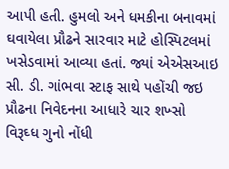આપી હતી. હુમલો અને ધમકીના બનાવમાં ઘવાયેલા પ્રૌઢને સારવાર માટે હોસ્પિટલમાં ખસેડવામાં આવ્યા હતાં. જ્યાં એએસઆઇ સી. ડી. ગાંભવા સ્ટાફ સાથે પહોંચી જઇ પ્રૌઢના નિવેદનના આધારે ચાર શખ્સો વિરૂઘ્ધ ગુનો નોંધી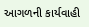આગળની કાર્યવાહી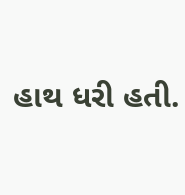હાથ ધરી હતી.